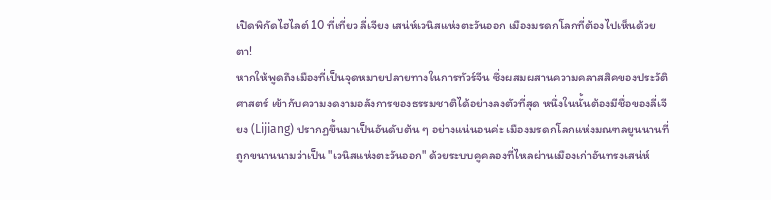เปิดพิกัดไฮไลต์ 10 ที่เที่ยว ลี่เจียง เสน่ห์เวนิสแห่งตะวันออก เมืองมรดกโลกที่ต้องไปเห็นด้วยตา!
หากให้พูดถึงเมืองที่เป็นจุดหมายปลายทางในการทัวร์จีน ซึ่งผสมผสานความคลาสสิคของประวัติศาสตร์ เข้ากับความงดงามอลังการของธรรมชาติได้อย่างลงตัวที่สุด หนึ่งในนั้นต้องมีชื่อของลี่เจียง (Lijiang) ปรากฏขึ้นมาเป็นอันดับต้น ๆ อย่างแน่นอนค่ะ เมืองมรดกโลกแห่งมณฑลยูนนานที่ถูกขนานนามว่าเป็น "เวนิสแห่งตะวันออก" ด้วยระบบคูคลองที่ไหลผ่านเมืองเก่าอันทรงเสน่ห์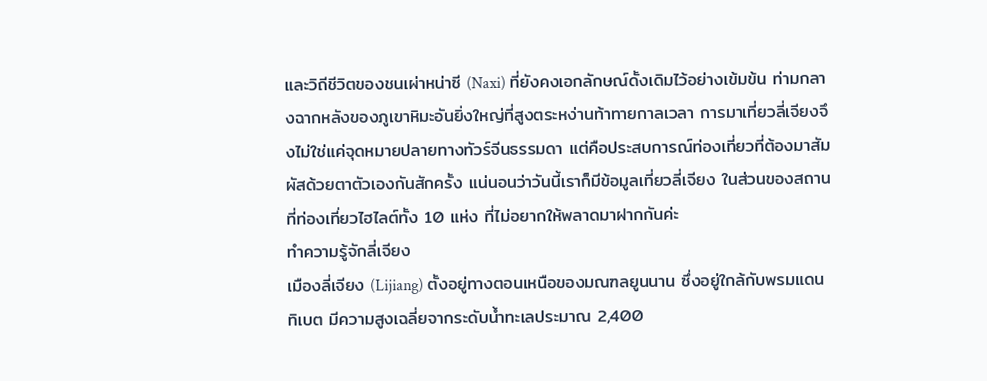และวิถีชีวิตของชนเผ่าหน่าซี (Naxi) ที่ยังคงเอกลักษณ์ดั้งเดิมไว้อย่างเข้มข้น ท่ามกลางฉากหลังของภูเขาหิมะอันยิ่งใหญ่ที่สูงตระหง่านท้าทายกาลเวลา การมาเที่ยวลี่เจียงจึงไม่ใช่แค่จุดหมายปลายทางทัวร์จีนธรรมดา แต่คือประสบการณ์ท่องเที่ยวที่ต้องมาสัมผัสด้วยตาตัวเองกันสักครั้ง แน่นอนว่าวันนี้เราก็มีข้อมูลเที่ยวลี่เจียง ในส่วนของสถานที่ท่องเที่ยวไฮไลต์ทั้ง 10 แห่ง ที่ไม่อยากให้พลาดมาฝากกันค่ะ
ทำความรู้จักลี่เจียง
เมืองลี่เจียง (Lijiang) ตั้งอยู่ทางตอนเหนือของมณฑลยูนนาน ซึ่งอยู่ใกล้กับพรมแดนทิเบต มีความสูงเฉลี่ยจากระดับน้ำทะเลประมาณ 2,400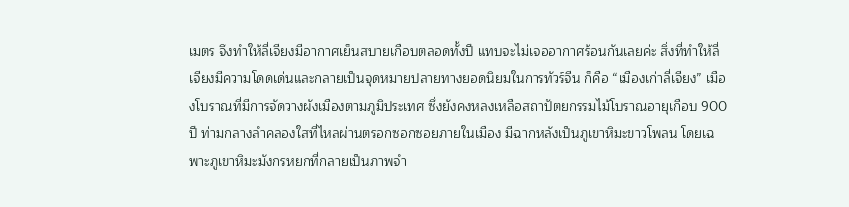เมตร จึงทำให้ลี่เจียงมีอากาศเย็นสบายเกือบตลอดทั้งปี แทบจะไม่เจออากาศร้อนกันเลยค่ะ สิ่งที่ทำให้ลี่เจียงมีความโดดเด่นและกลายเป็นจุดหมายปลายทางยอดนิยมในการทัวร์จีน ก็คือ “เมืองเก่าลี่เจียง” เมืองโบราณที่มีการจัดวางผังเมืองตามภูมิประเทศ ซึ่งยังคงหลงเหลือสถาปัตยกรรมไม้โบราณอายุเกือบ 900 ปี ท่ามกลางลำคลองใสที่ไหลผ่านตรอกซอกซอยภายในเมือง มีฉากหลังเป็นภูเขาหิมะขาวโพลน โดยเฉพาะภูเขาหิมะมังกรหยกที่กลายเป็นภาพจำ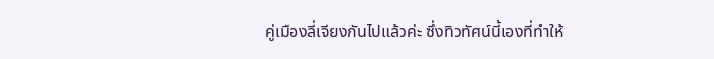คู่เมืองลี่เจียงกันไปแล้วค่ะ ซึ่งทิวทัศน์นี้เองที่ทำให้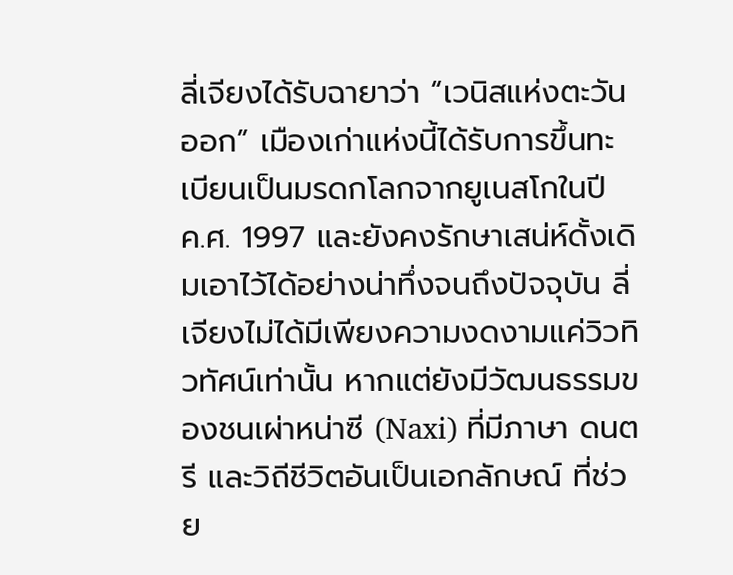ลี่เจียงได้รับฉายาว่า “เวนิสแห่งตะวันออก” เมืองเก่าแห่งนี้ได้รับการขึ้นทะเบียนเป็นมรดกโลกจากยูเนสโกในปี ค.ศ. 1997 และยังคงรักษาเสน่ห์ดั้งเดิมเอาไว้ได้อย่างน่าทึ่งจนถึงปัจจุบัน ลี่เจียงไม่ได้มีเพียงความงดงามแค่วิวทิวทัศน์เท่านั้น หากแต่ยังมีวัฒนธรรมของชนเผ่าหน่าซี (Naxi) ที่มีภาษา ดนตรี และวิถีชีวิตอันเป็นเอกลักษณ์ ที่ช่วย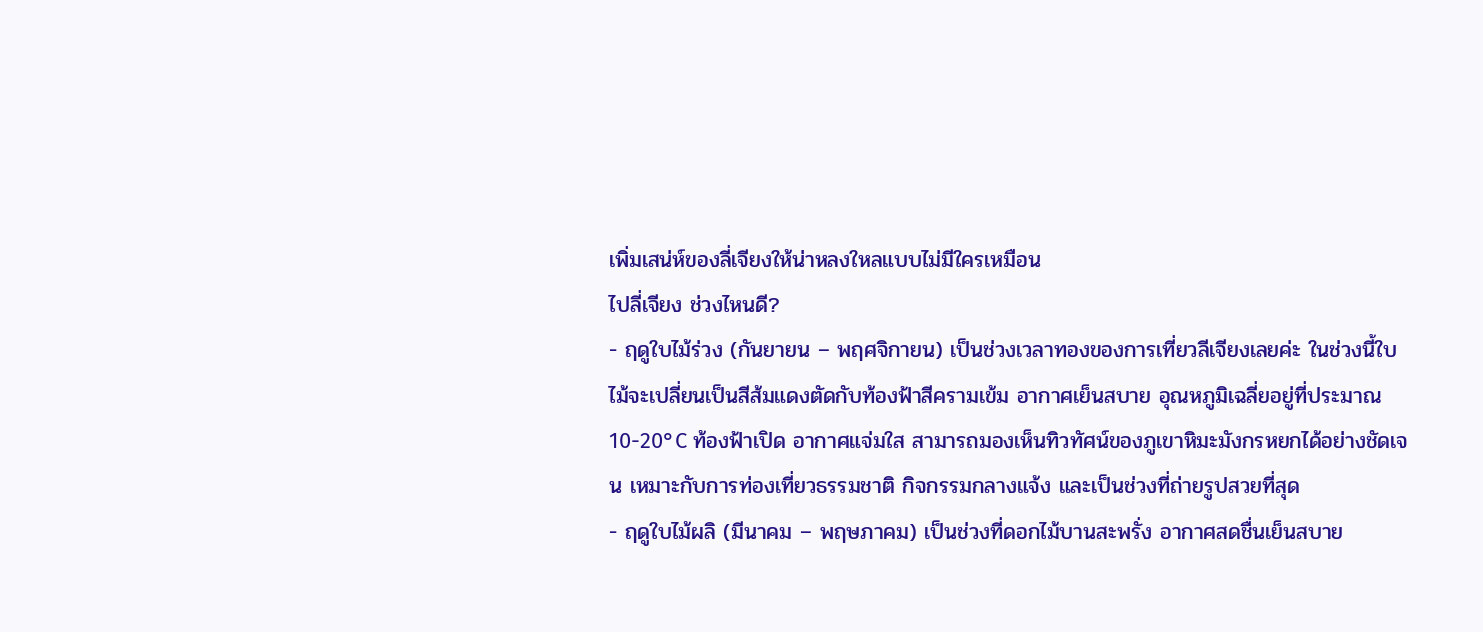เพิ่มเสน่ห์ของลี่เจียงให้น่าหลงใหลแบบไม่มีใครเหมือน
ไปลี่เจียง ช่วงไหนดี?
- ฤดูใบไม้ร่วง (กันยายน – พฤศจิกายน) เป็นช่วงเวลาทองของการเที่ยวลีเจียงเลยค่ะ ในช่วงนี้ใบไม้จะเปลี่ยนเป็นสีส้มแดงตัดกับท้องฟ้าสีครามเข้ม อากาศเย็นสบาย อุณหภูมิเฉลี่ยอยู่ที่ประมาณ 10-20°C ท้องฟ้าเปิด อากาศแจ่มใส สามารถมองเห็นทิวทัศน์ของภูเขาหิมะมังกรหยกได้อย่างชัดเจน เหมาะกับการท่องเที่ยวธรรมชาติ กิจกรรมกลางแจ้ง และเป็นช่วงที่ถ่ายรูปสวยที่สุด
- ฤดูใบไม้ผลิ (มีนาคม – พฤษภาคม) เป็นช่วงที่ดอกไม้บานสะพรั่ง อากาศสดชื่นเย็นสบาย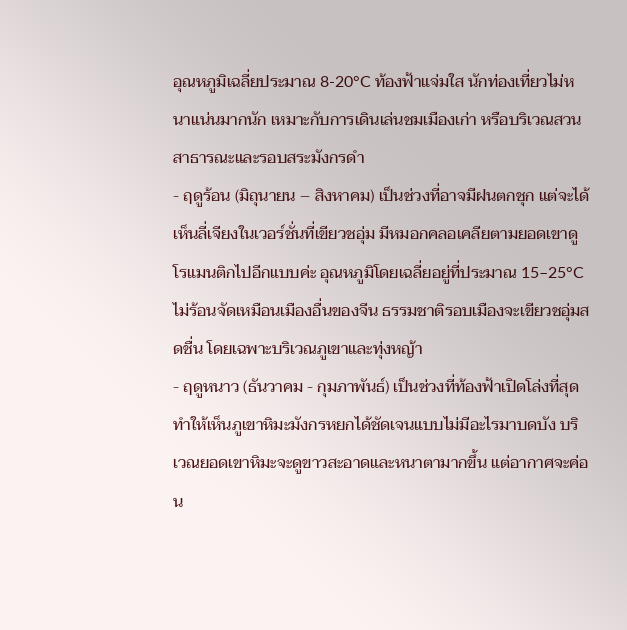อุณหภูมิเฉลี่ยประมาณ 8-20°C ท้องฟ้าแจ่มใส นักท่องเที่ยวไม่หนาแน่นมากนัก เหมาะกับการเดินเล่นชมเมืองเก่า หรือบริเวณสวนสาธารณะและรอบสระมังกรดำ
- ฤดูร้อน (มิถุนายน – สิงหาคม) เป็นช่วงที่อาจมีฝนตกชุก แต่จะได้เห็นลี่เจียงในเวอร์ชั่นที่เขียวชอุ่ม มีหมอกคลอเคลียตามยอดเขาดูโรแมนติกไปอีกแบบค่ะ อุณหภูมิโดยเฉลี่ยอยู่ที่ประมาณ 15–25°C ไม่ร้อนจัดเหมือนเมืองอื่นของจีน ธรรมชาติรอบเมืองจะเขียวชอุ่มสดชื่น โดยเฉพาะบริเวณภูเขาและทุ่งหญ้า
- ฤดูหนาว (ธันวาคม - กุมภาพันธ์) เป็นช่วงที่ท้องฟ้าเปิดโล่งที่สุด ทำให้เห็นภูเขาหิมะมังกรหยกได้ชัดเจนแบบไม่มีอะไรมาบดบัง บริเวณยอดเขาหิมะจะดูขาวสะอาดและหนาตามากขึ้น แต่อากาศจะค่อน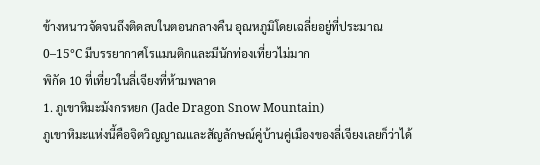ข้างหนาวจัดจนถึงติดลบในตอนกลางคืน อุณหภูมิโดยเฉลี่ยอยู่ที่ประมาณ 0–15°C มีบรรยากาศโรแมนติกและมีนักท่องเที่ยวไม่มาก
พิกัด 10 ที่เที่ยวในลี่เจียงที่ห้ามพลาด
1. ภูเขาหิมะมังกรหยก (Jade Dragon Snow Mountain)
ภูเขาหิมะแห่งนี้คือจิตวิญญาณและสัญลักษณ์คู่บ้านคู่เมืองของลี่เจียงเลยก็ว่าได้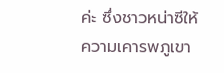ค่ะ ซึ่งชาวหน่าซีให้ความเคารพภูเขา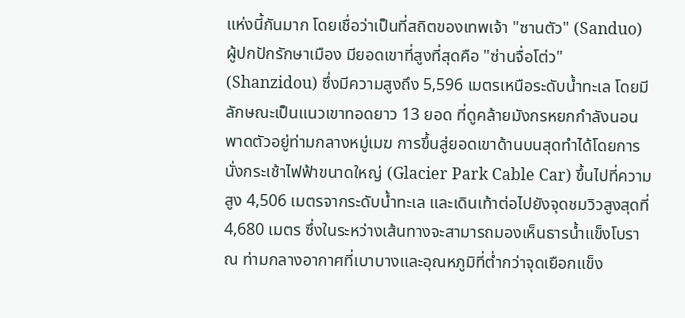แห่งนี้กันมาก โดยเชื่อว่าเป็นที่สถิตของเทพเจ้า "ซานตัว" (Sanduo) ผู้ปกปักรักษาเมือง มียอดเขาที่สูงที่สุดคือ "ซ่านจื่อโต่ว" (Shanzidou) ซึ่งมีความสูงถึง 5,596 เมตรเหนือระดับน้ำทะเล โดยมีลักษณะเป็นแนวเขาทอดยาว 13 ยอด ที่ดูคล้ายมังกรหยกกำลังนอนพาดตัวอยู่ท่ามกลางหมู่เมฆ การขึ้นสู่ยอดเขาด้านบนสุดทำได้โดยการนั่งกระเช้าไฟฟ้าขนาดใหญ่ (Glacier Park Cable Car) ขึ้นไปที่ความสูง 4,506 เมตรจากระดับน้ำทะเล และเดินเท้าต่อไปยังจุดชมวิวสูงสุดที่ 4,680 เมตร ซึ่งในระหว่างเส้นทางจะสามารถมองเห็นธารน้ำแข็งโบราณ ท่ามกลางอากาศที่เบาบางและอุณหภูมิที่ต่ำกว่าจุดเยือกแข็ง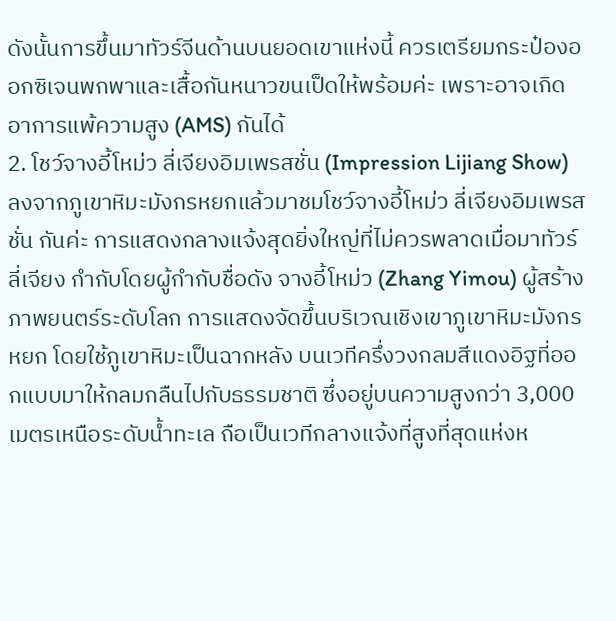ดังนั้นการขึ้นมาทัวร์จีนด้านบนยอดเขาแห่งนี้ ควรเตรียมกระป๋องออกซิเจนพกพาและเสื้อกันหนาวขนเป็ดให้พร้อมค่ะ เพราะอาจเกิดอาการแพ้ความสูง (AMS) กันได้
2. โชว์จางอี้โหม่ว ลี่เจียงอิมเพรสชั่น (Impression Lijiang Show)
ลงจากภูเขาหิมะมังกรหยกแล้วมาชมโชว์จางอี้โหม่ว ลี่เจียงอิมเพรสชั่น กันค่ะ การแสดงกลางแจ้งสุดยิ่งใหญ่ที่ไม่ควรพลาดเมื่อมาทัวร์ลี่เจียง กำกับโดยผู้กำกับชื่อดัง จางอี้โหม่ว (Zhang Yimou) ผู้สร้างภาพยนตร์ระดับโลก การแสดงจัดขึ้นบริเวณเชิงเขาภูเขาหิมะมังกรหยก โดยใช้ภูเขาหิมะเป็นฉากหลัง บนเวทีครึ่งวงกลมสีแดงอิฐที่ออกแบบมาให้กลมกลืนไปกับธรรมชาติ ซึ่งอยู่บนความสูงกว่า 3,000 เมตรเหนือระดับน้ำทะเล ถือเป็นเวทีกลางแจ้งที่สูงที่สุดแห่งห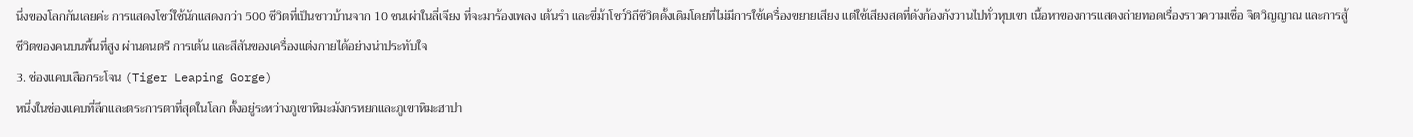นึ่งของโลกกันเลยค่ะ การแสดงโชว์ใช้นักแสดงกว่า 500 ชีวิตที่เป็นชาวบ้านจาก 10 ชนเผ่าในลี่เจียง ที่จะมาร้องเพลง เต้นรำ และขี่ม้าโชว์วิถีชีวิตดั้งเดิมโดยที่ไม่มีการใช้เครื่องขยายเสียง แต่ใช้เสียงสดที่ดังก้องกังวานไปทั่วหุบเขา เนื้อหาของการแสดงถ่ายทอดเรื่องราวความเชื่อ จิตวิญญาณ และการสู้ชีวิตของคนบนพื้นที่สูง ผ่านดนตรี การเต้น และสีสันของเครื่องแต่งกายได้อย่างน่าประทับใจ
3. ช่องแคบเสือกระโจน (Tiger Leaping Gorge)
หนึ่งในช่องแคบที่ลึกและตระการตาที่สุดในโลก ตั้งอยู่ระหว่างภูเขาหิมะมังกรหยกและภูเขาหิมะฮาปา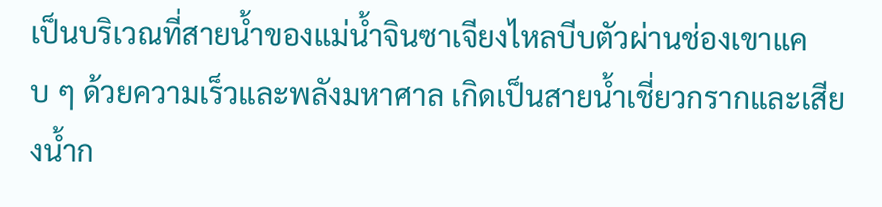เป็นบริเวณที่สายน้ำของแม่น้ำจินซาเจียงไหลบีบตัวผ่านช่องเขาแคบ ๆ ด้วยความเร็วและพลังมหาศาล เกิดเป็นสายน้ำเชี่ยวกรากและเสียงน้ำก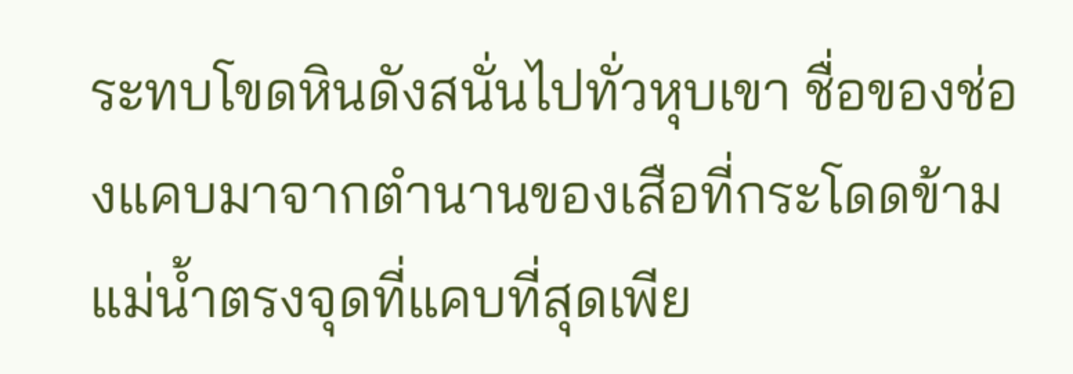ระทบโขดหินดังสนั่นไปทั่วหุบเขา ชื่อของช่องแคบมาจากตำนานของเสือที่กระโดดข้ามแม่น้ำตรงจุดที่แคบที่สุดเพีย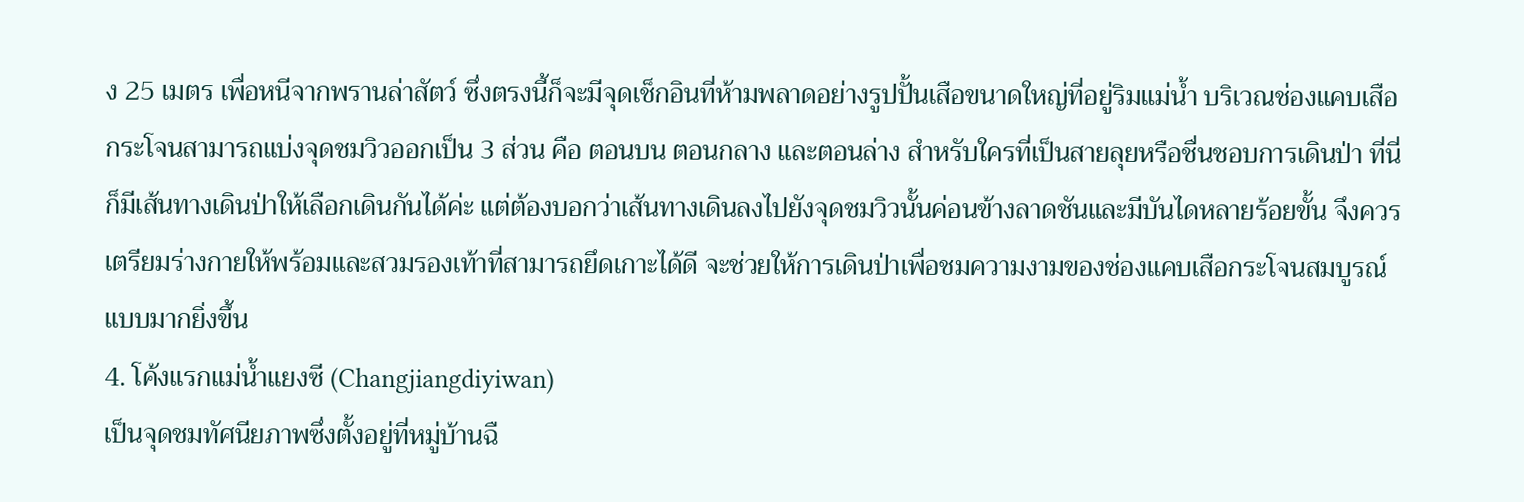ง 25 เมตร เพื่อหนีจากพรานล่าสัตว์ ซึ่งตรงนี้ก็จะมีจุดเช็กอินที่ห้ามพลาดอย่างรูปปั้นเสือขนาดใหญ่ที่อยู่ริมแม่น้ำ บริเวณช่องแคบเสือกระโจนสามารถแบ่งจุดชมวิวออกเป็น 3 ส่วน คือ ตอนบน ตอนกลาง และตอนล่าง สำหรับใครที่เป็นสายลุยหรือชื่นชอบการเดินป่า ที่นี่ก็มีเส้นทางเดินป่าให้เลือกเดินกันได้ค่ะ แต่ต้องบอกว่าเส้นทางเดินลงไปยังจุดชมวิวนั้นค่อนข้างลาดชันและมีบันไดหลายร้อยขั้น จึงควรเตรียมร่างกายให้พร้อมและสวมรองเท้าที่สามารถยึดเกาะได้ดี จะช่วยให้การเดินป่าเพื่อชมความงามของช่องแคบเสือกระโจนสมบูรณ์แบบมากยิ่งขึ้น
4. โค้งแรกแม่น้ำแยงซี (Changjiangdiyiwan)
เป็นจุดชมทัศนียภาพซึ่งตั้งอยู่ที่หมู่บ้านฉื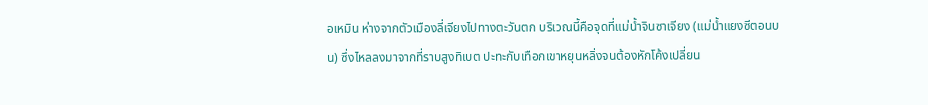อเหมิน ห่างจากตัวเมืองลี่เจียงไปทางตะวันตก บริเวณนี้คือจุดที่แม่น้ำจินซาเจียง (แม่น้ำแยงซีตอนบน) ซึ่งไหลลงมาจากที่ราบสูงทิเบต ปะทะกับเทือกเขาหยุนหลิ่งจนต้องหักโค้งเปลี่ยน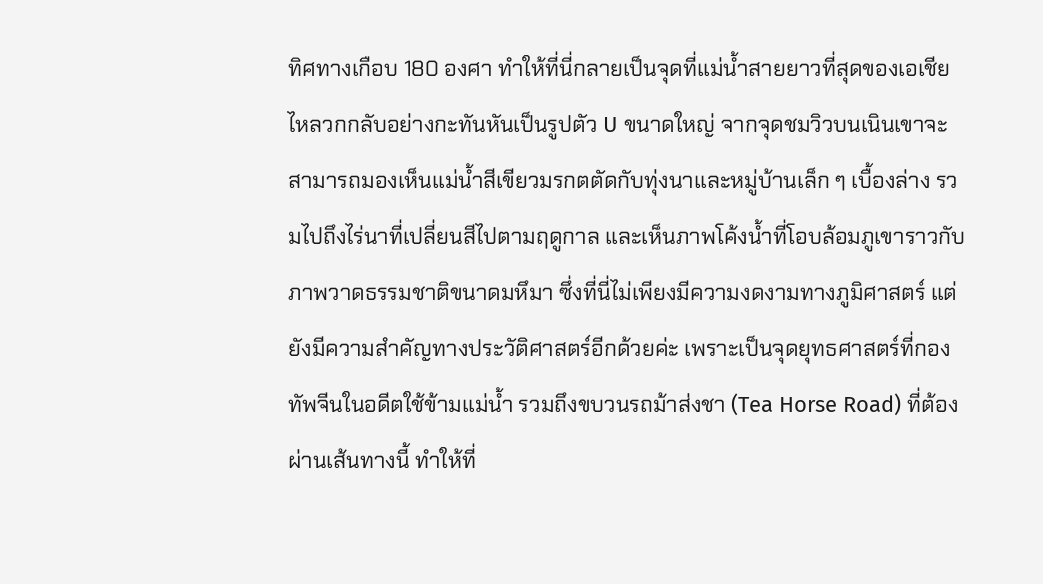ทิศทางเกือบ 180 องศา ทำให้ที่นี่กลายเป็นจุดที่แม่น้ำสายยาวที่สุดของเอเชียไหลวกกลับอย่างกะทันหันเป็นรูปตัว U ขนาดใหญ่ จากจุดชมวิวบนเนินเขาจะสามารถมองเห็นแม่น้ำสีเขียวมรกตตัดกับทุ่งนาและหมู่บ้านเล็ก ๆ เบื้องล่าง รวมไปถึงไร่นาที่เปลี่ยนสีไปตามฤดูกาล และเห็นภาพโค้งน้ำที่โอบล้อมภูเขาราวกับภาพวาดธรรมชาติขนาดมหึมา ซึ่งที่นี่ไม่เพียงมีความงดงามทางภูมิศาสตร์ แต่ยังมีความสำคัญทางประวัติศาสตร์อีกด้วยค่ะ เพราะเป็นจุดยุทธศาสตร์ที่กองทัพจีนในอดีตใช้ข้ามแม่น้ำ รวมถึงขบวนรถม้าส่งชา (Tea Horse Road) ที่ต้องผ่านเส้นทางนี้ ทำให้ที่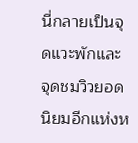นี่กลายเป็นจุดแวะพักและจุดชมวิวยอดนิยมอีกแห่งห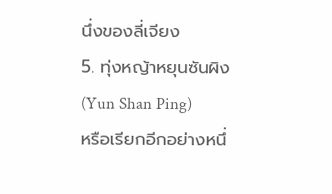นึ่งของลี่เจียง
5. ทุ่งหญ้าหยุนซันผิง (Yun Shan Ping)
หรือเรียกอีกอย่างหนึ่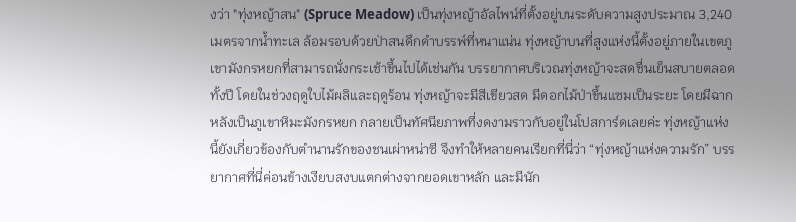งว่า "ทุ่งหญ้าสน" (Spruce Meadow) เป็นทุ่งหญ้าอัลไพน์ที่ตั้งอยู่บนระดับความสูงประมาณ 3,240 เมตรจากน้ำทะเล ล้อมรอบด้วยป่าสนดึกดำบรรพ์ที่หนาแน่น ทุ่งหญ้าบนที่สูงแห่งนี้ตั้งอยู่ภายในเขตภูเขามังกรหยกที่สามารถนั่งกระเช้าขึ้นไปได้เช่นกัน บรรยากาศบริเวณทุ่งหญ้าจะสดชื่นเย็นสบายตลอดทั้งปี โดยในช่วงฤดูใบไม้ผลิและฤดูร้อน ทุ่งหญ้าจะมีสีเขียวสด มีดอกไม้ป่าขึ้นแซมเป็นระยะ โดยมีฉากหลังเป็นภูเขาหิมะมังกรหยก กลายเป็นทัศนียภาพที่งดงามราวกับอยู่ในโปสการ์ดเลยค่ะ ทุ่งหญ้าแห่งนี้ยังเกี่ยวข้องกับตำนานรักของชนเผ่าหน่าซี จึงทำให้หลายคนเรียกที่นี่ว่า “ทุ่งหญ้าแห่งความรัก” บรรยากาศที่นี่ค่อนข้างเงียบสงบแตกต่างจากยอดเขาหลัก และมีนัก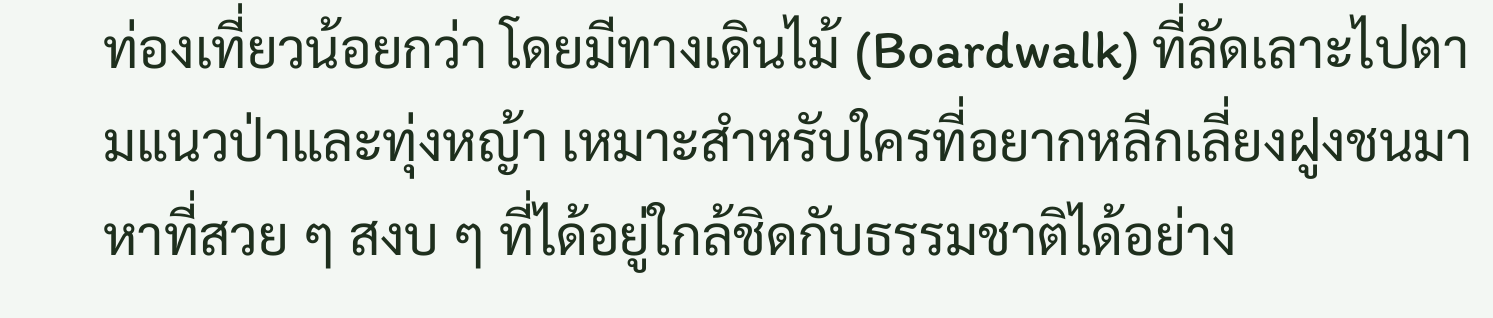ท่องเที่ยวน้อยกว่า โดยมีทางเดินไม้ (Boardwalk) ที่ลัดเลาะไปตามแนวป่าและทุ่งหญ้า เหมาะสำหรับใครที่อยากหลีกเลี่ยงฝูงชนมาหาที่สวย ๆ สงบ ๆ ที่ได้อยู่ใกล้ชิดกับธรรมชาติได้อย่าง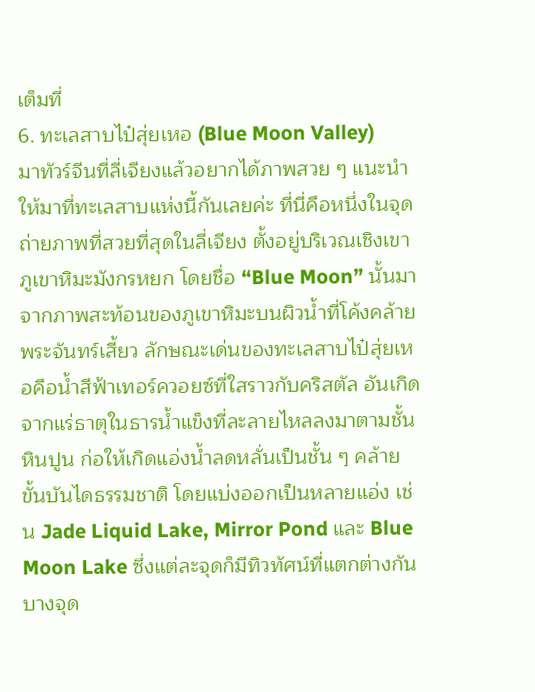เต็มที่
6. ทะเลสาบไป๋สุ่ยเหอ (Blue Moon Valley)
มาทัวร์จีนที่ลี่เจียงแล้วอยากได้ภาพสวย ๆ แนะนำให้มาที่ทะเลสาบแห่งนี้กันเลยค่ะ ที่นี่คือหนึ่งในจุดถ่ายภาพที่สวยที่สุดในลี่เจียง ตั้งอยู่บริเวณเชิงเขาภูเขาหิมะมังกรหยก โดยชื่อ “Blue Moon” นั้นมาจากภาพสะท้อนของภูเขาหิมะบนผิวน้ำที่โค้งคล้ายพระจันทร์เสี้ยว ลักษณะเด่นของทะเลสาบไป๋สุ่ยเหอคือน้ำสีฟ้าเทอร์ควอยซ์ที่ใสราวกับคริสตัล อันเกิดจากแร่ธาตุในธารน้ำแข็งที่ละลายไหลลงมาตามชั้นหินปูน ก่อให้เกิดแอ่งน้ำลดหลั่นเป็นชั้น ๆ คล้ายขั้นบันไดธรรมชาติ โดยแบ่งออกเป็นหลายแอ่ง เช่น Jade Liquid Lake, Mirror Pond และ Blue Moon Lake ซึ่งแต่ละจุดก็มีทิวทัศน์ที่แตกต่างกัน บางจุด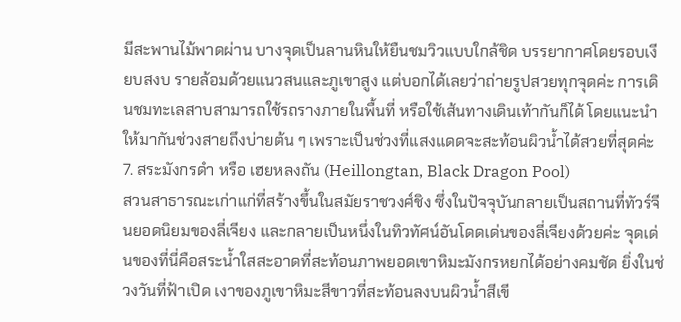มีสะพานไม้พาดผ่าน บางจุดเป็นลานหินให้ยืนชมวิวแบบใกล้ชิด บรรยากาศโดยรอบเงียบสงบ รายล้อมด้วยแนวสนและภูเขาสูง แต่บอกได้เลยว่าถ่ายรูปสวยทุกจุดค่ะ การเดินชมทะเลสาบสามารถใช้รถรางภายในพื้นที่ หรือใช้เส้นทางเดินเท้ากันก็ได้ โดยแนะนำให้มากันช่วงสายถึงบ่ายต้น ๆ เพราะเป็นช่วงที่แสงแดดจะสะท้อนผิวน้ำได้สวยที่สุดค่ะ
7. สระมังกรดำ หรือ เฮยหลงถัน (Heillongtan, Black Dragon Pool)
สวนสาธารณะเก่าแก่ที่สร้างขึ้นในสมัยราชวงศ์ชิง ซึ่งในปัจจุบันกลายเป็นสถานที่ทัวร์จีนยอดนิยมของลี่เจียง และกลายเป็นหนึ่งในทิวทัศน์อันโดดเด่นของลี่เจียงด้วยค่ะ จุดเด่นของที่นี่คือสระน้ำใสสะอาดที่สะท้อนภาพยอดเขาหิมะมังกรหยกได้อย่างคมชัด ยิ่งในช่วงวันที่ฟ้าเปิด เงาของภูเขาหิมะสีขาวที่สะท้อนลงบนผิวน้ำสีเขี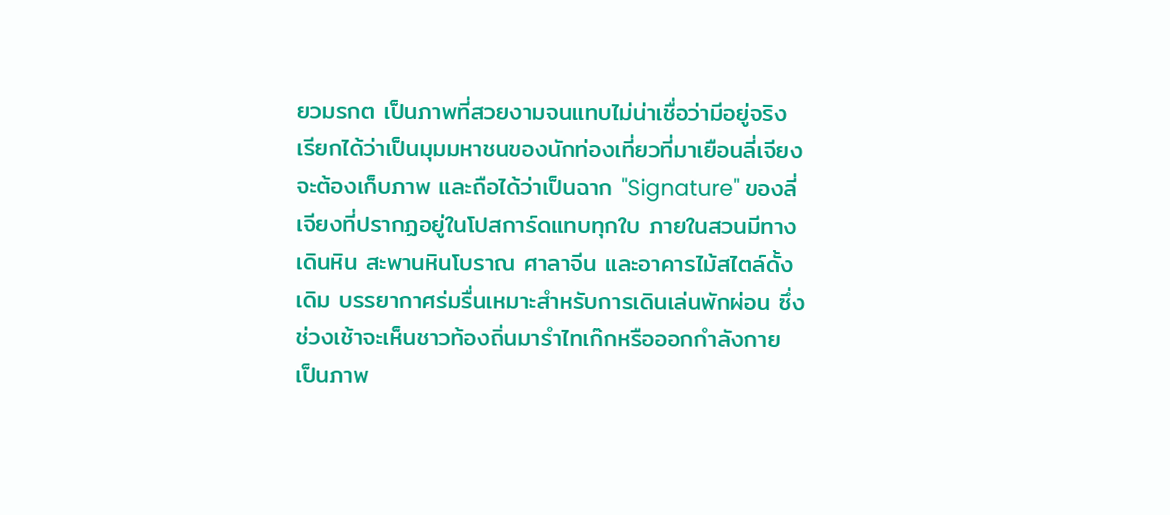ยวมรกต เป็นภาพที่สวยงามจนแทบไม่น่าเชื่อว่ามีอยู่จริง เรียกได้ว่าเป็นมุมมหาชนของนักท่องเที่ยวที่มาเยือนลี่เจียงจะต้องเก็บภาพ และถือได้ว่าเป็นฉาก "Signature" ของลี่เจียงที่ปรากฏอยู่ในโปสการ์ดแทบทุกใบ ภายในสวนมีทางเดินหิน สะพานหินโบราณ ศาลาจีน และอาคารไม้สไตล์ดั้งเดิม บรรยากาศร่มรื่นเหมาะสำหรับการเดินเล่นพักผ่อน ซึ่งช่วงเช้าจะเห็นชาวท้องถิ่นมารำไทเก๊กหรือออกกำลังกาย เป็นภาพ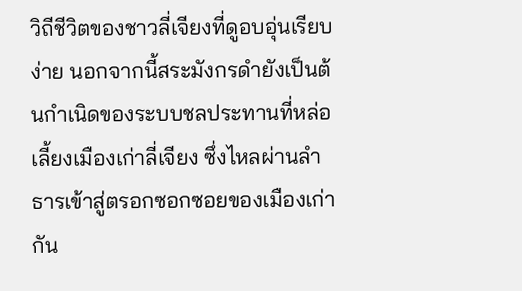วิถีชีวิตของชาวลี่เจียงที่ดูอบอุ่นเรียบง่าย นอกจากนี้สระมังกรดำยังเป็นต้นกำเนิดของระบบชลประทานที่หล่อเลี้ยงเมืองเก่าลี่เจียง ซึ่งไหลผ่านลำธารเข้าสู่ตรอกซอกซอยของเมืองเก่ากัน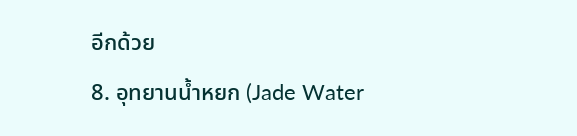อีกด้วย
8. อุทยานน้ำหยก (Jade Water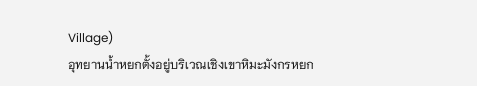Village)
อุทยานน้ำหยกตั้งอยู่บริเวณเชิงเขาหิมะมังกรหยก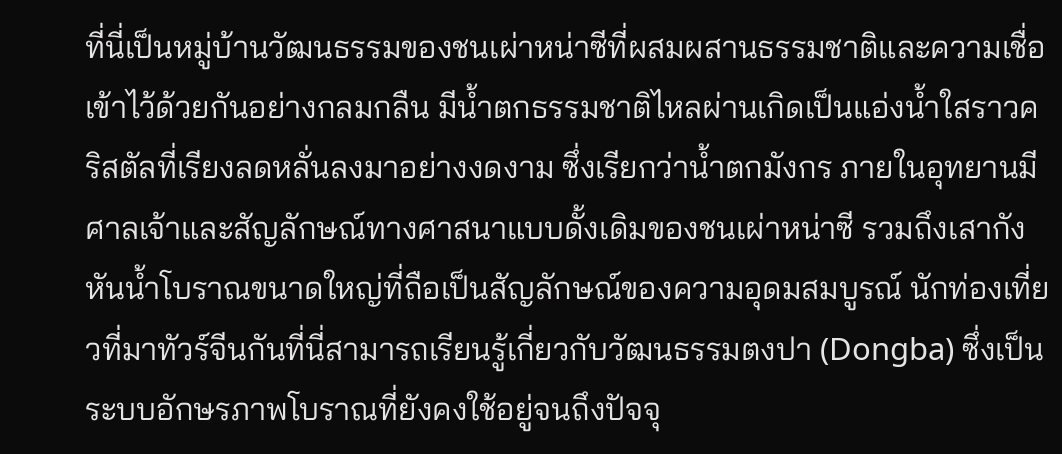ที่นี่เป็นหมู่บ้านวัฒนธรรมของชนเผ่าหน่าซีที่ผสมผสานธรรมชาติและความเชื่อเข้าไว้ด้วยกันอย่างกลมกลืน มีน้ำตกธรรมชาติไหลผ่านเกิดเป็นแอ่งน้ำใสราวคริสตัลที่เรียงลดหลั่นลงมาอย่างงดงาม ซึ่งเรียกว่าน้ำตกมังกร ภายในอุทยานมีศาลเจ้าและสัญลักษณ์ทางศาสนาแบบดั้งเดิมของชนเผ่าหน่าซี รวมถึงเสากังหันน้ำโบราณขนาดใหญ่ที่ถือเป็นสัญลักษณ์ของความอุดมสมบูรณ์ นักท่องเที่ยวที่มาทัวร์จีนกันที่นี่สามารถเรียนรู้เกี่ยวกับวัฒนธรรมตงปา (Dongba) ซึ่งเป็นระบบอักษรภาพโบราณที่ยังคงใช้อยู่จนถึงปัจจุ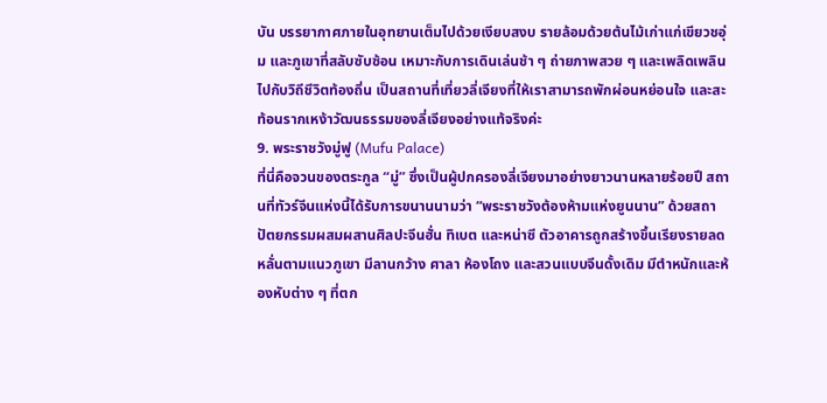บัน บรรยากาศภายในอุทยานเต็มไปด้วยเงียบสงบ รายล้อมด้วยต้นไม้เก่าแก่เขียวชอุ่ม และภูเขาที่สลับซับซ้อน เหมาะกับการเดินเล่นช้า ๆ ถ่ายภาพสวย ๆ และเพลิดเพลินไปกับวิถีชีวิตท้องถิ่น เป็นสถานที่เที่ยวลี่เจียงที่ให้เราสามารถพักผ่อนหย่อนใจ และสะท้อนรากเหง้าวัฒนธรรมของลี่เจียงอย่างแท้จริงค่ะ
9. พระราชวังมู่ฟู (Mufu Palace)
ที่นี่คือจวนของตระกูล “มู่” ซึ่งเป็นผู้ปกครองลี่เจียงมาอย่างยาวนานหลายร้อยปี สถานที่ทัวร์จีนแห่งนี้ได้รับการขนานนามว่า “พระราชวังต้องห้ามแห่งยูนนาน” ด้วยสถาปัตยกรรมผสมผสานศิลปะจีนฮั่น ทิเบต และหน่าซี ตัวอาคารถูกสร้างขึ้นเรียงรายลดหลั่นตามแนวภูเขา มีลานกว้าง ศาลา ห้องโถง และสวนแบบจีนดั้งเดิม มีตำหนักและห้องหับต่าง ๆ ที่ตก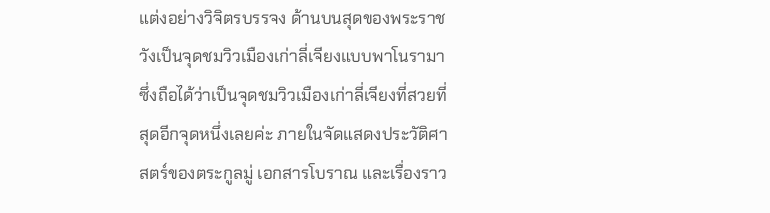แต่งอย่างวิจิตรบรรจง ด้านบนสุดของพระราชวังเป็นจุดชมวิวเมืองเก่าลี่เจียงแบบพาโนรามา ซึ่งถือได้ว่าเป็นจุดชมวิวเมืองเก่าลี่เจียงที่สวยที่สุดอีกจุดหนึ่งเลยค่ะ ภายในจัดแสดงประวัติศาสตร์ของตระกูลมู่ เอกสารโบราณ และเรื่องราว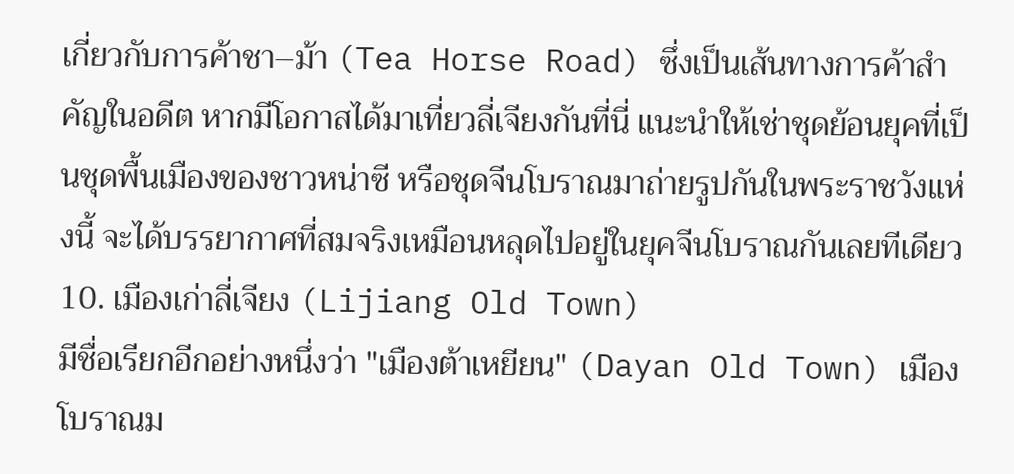เกี่ยวกับการค้าชา–ม้า (Tea Horse Road) ซึ่งเป็นเส้นทางการค้าสำคัญในอดีต หากมีโอกาสได้มาเที่ยวลี่เจียงกันที่นี่ แนะนำให้เช่าชุดย้อนยุคที่เป็นชุดพื้นเมืองของชาวหน่าซี หรือชุดจีนโบราณมาถ่ายรูปกันในพระราชวังแห่งนี้ จะได้บรรยากาศที่สมจริงเหมือนหลุดไปอยู่ในยุคจีนโบราณกันเลยทีเดียว
10. เมืองเก่าลี่เจียง (Lijiang Old Town)
มีชื่อเรียกอีกอย่างหนึ่งว่า "เมืองต้าเหยียน" (Dayan Old Town) เมืองโบราณม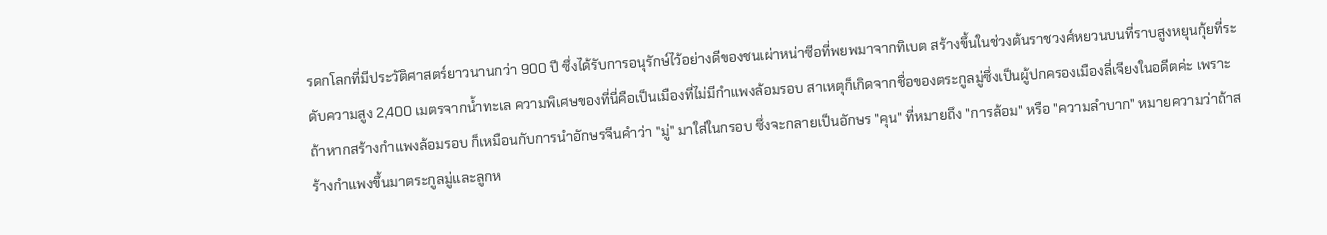รดกโลกที่มีประวัติศาสตร์ยาวนานกว่า 900 ปี ซึ่งได้รับการอนุรักษ์ไว้อย่างดีของชนเผ่าหน่าซีอที่พยพมาจากทิเบต สร้างขึ้นในช่วงต้นราชวงศ์หยวนบนที่ราบสูงหยุนกุ้ยที่ระดับความสูง 2,400 เมตรจากน้ำทะเล ความพิเศษของที่นี่คือเป็นเมืองที่ไม่มีกำแพงล้อมรอบ สาเหตุก็เกิดจากชื่อของตระกูลมู่ซึ่งเป็นผู้ปกครองเมืองลี่เจียงในอดีตค่ะ เพราะถ้าหากสร้างกำแพงล้อมรอบ ก็เหมือนกับการนำอักษรจีนคำว่า "มู่" มาใส่ในกรอบ ซึ่งจะกลายเป็นอักษร "คุน" ที่หมายถึง "การล้อม" หรือ "ความลำบาก" หมายความว่าถ้าสร้างกำแพงขึ้นมาตระกูลมู่และลูกห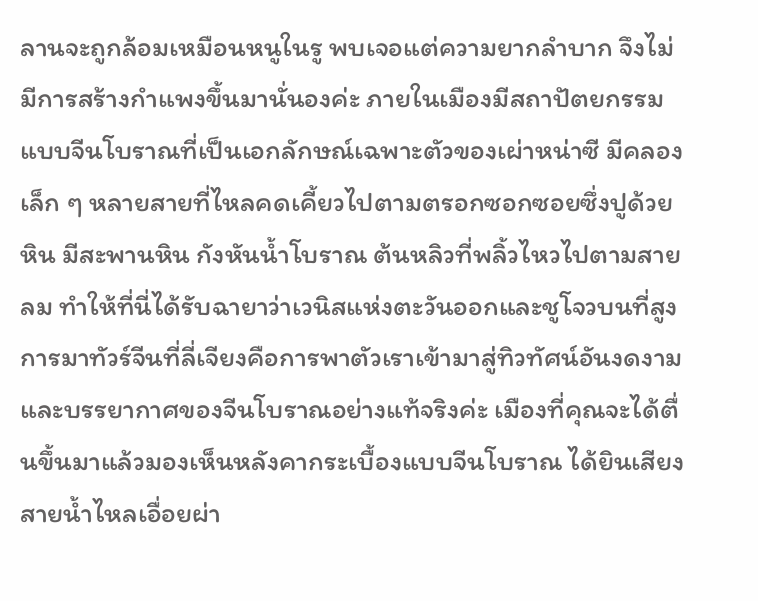ลานจะถูกล้อมเหมือนหนูในรู พบเจอแต่ความยากลำบาก จึงไม่มีการสร้างกำแพงขึ้นมานั่นองค่ะ ภายในเมืองมีสถาปัตยกรรมแบบจีนโบราณที่เป็นเอกลักษณ์เฉพาะตัวของเผ่าหน่าซี มีคลองเล็ก ๆ หลายสายที่ไหลคดเคี้ยวไปตามตรอกซอกซอยซึ่งปูด้วยหิน มีสะพานหิน กังหันน้ำโบราณ ต้นหลิวที่พลิ้วไหวไปตามสายลม ทำให้ที่นี่ได้รับฉายาว่าเวนิสแห่งตะวันออกและชูโจวบนที่สูง
การมาทัวร์จีนที่ลี่เจียงคือการพาตัวเราเข้ามาสู่ทิวทัศน์อันงดงาม และบรรยากาศของจีนโบราณอย่างแท้จริงค่ะ เมืองที่คุณจะได้ตื่นขึ้นมาแล้วมองเห็นหลังคากระเบื้องแบบจีนโบราณ ได้ยินเสียงสายน้ำไหลเอื่อยผ่า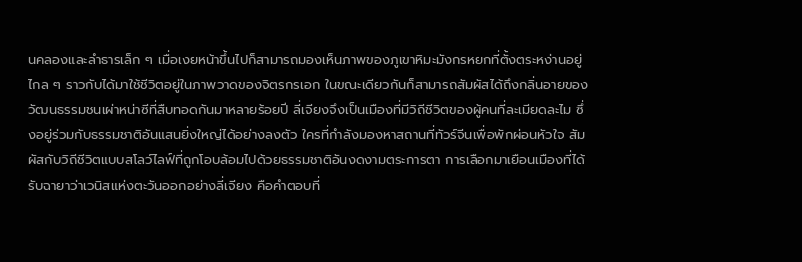นคลองและลำธารเล็ก ๆ เมื่อเงยหน้าขึ้นไปก็สามารถมองเห็นภาพของภูเขาหิมะมังกรหยกที่ตั้งตระหง่านอยู่ไกล ๆ ราวกับได้มาใช้ชีวิตอยู่ในภาพวาดของจิตรกรเอก ในขณะเดียวกันก็สามารถสัมผัสได้ถึงกลิ่นอายของวัฒนธรรมชนเผ่าหน่าซีที่สืบทอดกันมาหลายร้อยปี ลี่เจียงจึงเป็นเมืองที่มีวิถีชีวิตของผู้คนที่ละเมียดละไม ซึ่งอยู่ร่วมกับธรรมชาติอันแสนยิ่งใหญ่ได้อย่างลงตัว ใครที่กำลังมองหาสถานที่ทัวร์จีนเพื่อพักผ่อนหัวใจ สัมผัสกับวิถีชีวิตแบบสโลว์ไลฟ์ที่ถูกโอบล้อมไปด้วยธรรมชาติอันงดงามตระการตา การเลือกมาเยือนเมืองที่ได้รับฉายาว่าเวนิสแห่งตะวันออกอย่างลี่เจียง คือคำตอบที่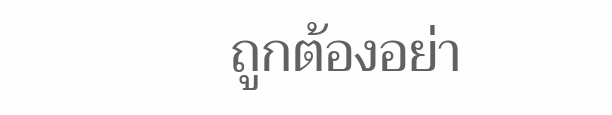ถูกต้องอย่า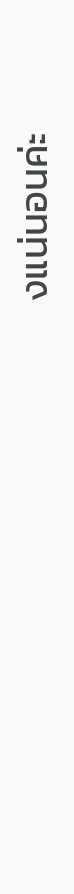งแน่นอนค่ะ